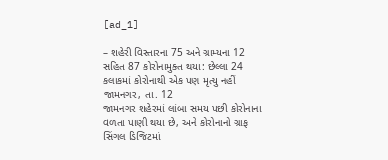[ad_1]

– શહેરી વિસ્તારના 75 અને ગ્રામ્યના 12 સહિત 87 કોરોનામુક્ત થયા: છેલ્લા 24 કલાકમાં કોરોનાથી એક પણ મૃત્યુ નહીં
જામનગર, તા. 12
જામનગર શહેરમાં લાંબા સમય પછી કોરોનાના વળતા પાણી થયા છે, અને કોરોનાનો ગ્રાફ સિંગલ ડિજિટમાં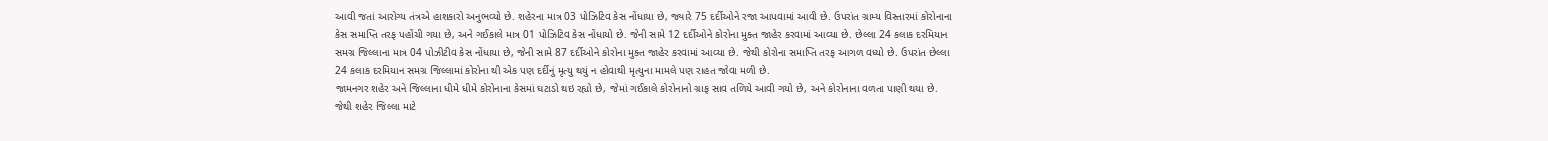આવી જતાં આરોગ્ય તંત્રએ હાશકારો અનુભવ્યો છે. શહેરના માત્ર 03 પોઝિટિવ કેસ નોંધાયા છે, જ્યારે 75 દર્દીઓને રજા આપવામાં આવી છે. ઉપરાંત ગ્રામ્ય વિસ્તારમાં કોરોનાના કેસ સમાપ્તિ તરફ પહોંચી ગયા છે, અને ગઈકાલે માત્ર 01 પોઝિટિવ કેસ નોંધાયો છે. જેની સામે 12 દર્દીઓને કોરોના મુક્ત જાહેર કરવામાં આવ્યા છે. છેલ્લા 24 કલાક દરમિયાન સમગ્ર જિલ્લાના માત્ર 04 પોઝીટીવ કેસ નોંધાયા છે, જેની સામે 87 દર્દીઓને કોરોના મુક્ત જાહેર કરવામાં આવ્યા છે. જેથી કોરોના સમાપ્તિ તરફ આગળ વધ્યો છે. ઉપરાંત છેલ્લા 24 કલાક દરમિયાન સમગ્ર જિલ્લામાં કોરોના થી એક પણ દર્દીનું મૃત્યુ થયું ન હોવાથી મૃત્યુના મામલે પણ રાહત જોવા મળી છે.
જામનગર શહેર અને જિલ્લાના ધીમે ધીમે કોરોનાના કેસમાં ઘટાડો થઇ રહ્યો છે, જેમાં ગઈકાલે કોરોનાનો ગ્રાફ સાવ તળિયે આવી ગયો છે, અને કોરોનાના વળતા પાણી થયા છે. જેથી શહેર જિલ્લા માટે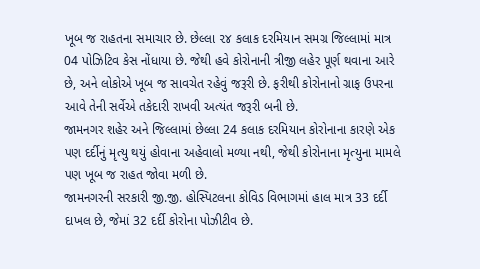ખૂબ જ રાહતના સમાચાર છે. છેલ્લા ૨૪ કલાક દરમિયાન સમગ્ર જિલ્લામાં માત્ર 04 પોઝિટિવ કેસ નોંધાયા છે. જેથી હવે કોરોનાની ત્રીજી લહેર પૂર્ણ થવાના આરે છે, અને લોકોએ ખૂબ જ સાવચેત રહેવું જરૂરી છે. ફરીથી કોરોનાનો ગ્રાફ ઉપરના આવે તેની સર્વેએ તકેદારી રાખવી અત્યંત જરૂરી બની છે.
જામનગર શહેર અને જિલ્લામાં છેલ્લા 24 કલાક દરમિયાન કોરોનાના કારણે એક પણ દર્દીનું મૃત્યુ થયું હોવાના અહેવાલો મળ્યા નથી, જેથી કોરોનાના મૃત્યુના મામલે પણ ખૂબ જ રાહત જોવા મળી છે.
જામનગરની સરકારી જી.જી. હોસ્પિટલના કોવિડ વિભાગમાં હાલ માત્ર 33 દર્દી દાખલ છે, જેમાં 32 દર્દી કોરોના પોઝીટીવ છે.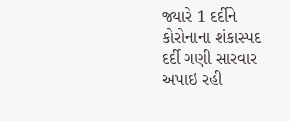જ્યારે 1 દર્દીને કોરોનાના શંકાસ્પદ દર્દી ગણી સારવાર અપાઇ રહી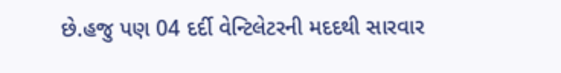છે.હજુ પણ 04 દર્દી વેન્ટિલેટરની મદદથી સારવાર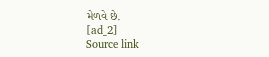મેળવે છે.
[ad_2]
Source link